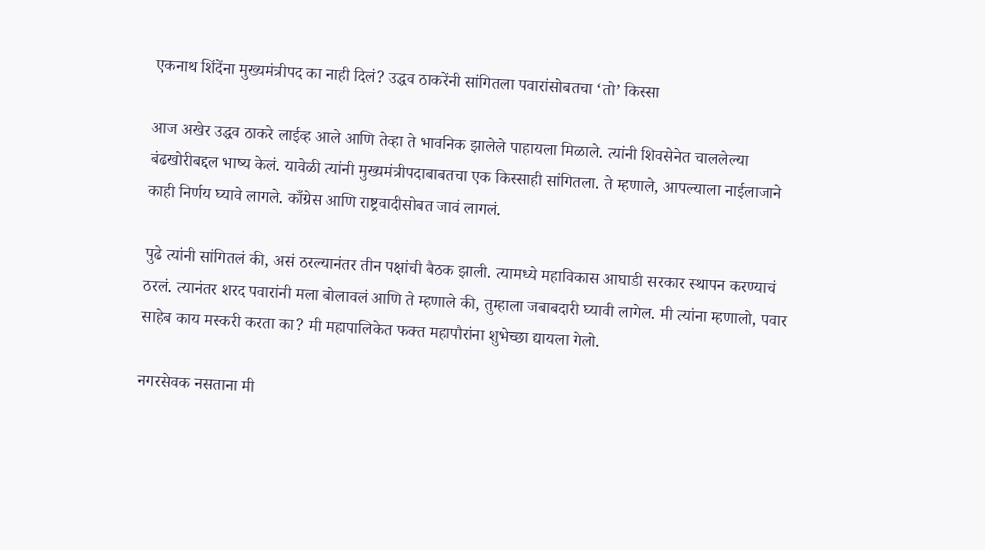एकनाथ शिंदेंना मुख्यमंत्रीपद का नाही दिलं? उद्धव ठाकरेंनी सांगितला पवारांसोबतचा ‘तो’ किस्सा

आज अखेर उद्धव ठाकरे लाईव्ह आले आणि तेव्हा ते भावनिक झालेले पाहायला मिळाले. त्यांनी शिवसेनेत चाललेल्या बंढखोरीबद्दल भाष्य केलं. यावेळी त्यांनी मुख्यमंत्रीपदाबाबतचा एक किस्साही सांगितला. ते म्हणाले, आपल्याला नाईलाजाने काही निर्णय घ्यावे लागले. काँग्रेस आणि राष्ट्रवादीसोबत जावं लागलं.

पुढे त्यांनी सांगितलं की, असं ठरल्यानंतर तीन पक्षांची बैठक झाली. त्यामध्ये महाविकास आघाडी सरकार स्थापन करण्याचं ठरलं. त्यानंतर शरद पवारांनी मला बोलावलं आणि ते म्हणाले की, तुम्हाला जबाबदारी घ्यावी लागेल. मी त्यांना म्हणालो, पवार साहेब काय मस्करी करता का? मी महापालिकेत फक्त महापौरांना शुभेच्छा द्यायला गेलो.

नगरसेवक नसताना मी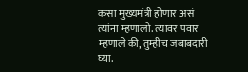कसा मुख्यमंत्री होणार असं त्यांना म्हणालो. त्यावर पवार म्हणाले की, तुम्हीच जबाबदारी घ्या.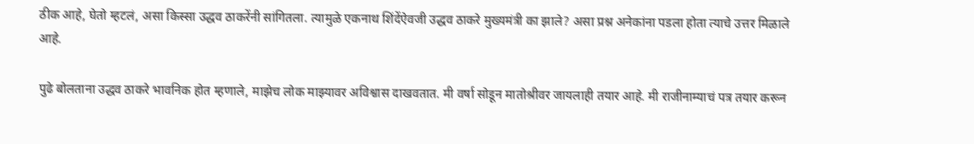ठीक आहे, घेतो म्हटलं, असा किस्सा उद्धव ठाकरेंनी सांगितला. त्यामुळे एकनाथ शिंदेंऐवजी उद्धव ठाकरे मुख्यमंत्री का झाले? असा प्रश्न अनेकांना पडला होता त्याचे उत्तर मिळाले आहे.

पुढे बोलताना उद्धव ठाकरे भावनिक होत म्हणाले, माझेच लोक माझ्यावर अविश्वास दाखवतात. मी वर्षा सोडून मातोश्रीवर जायलाही तयार आहे. मी राजीनाम्याचं पत्र तयार करून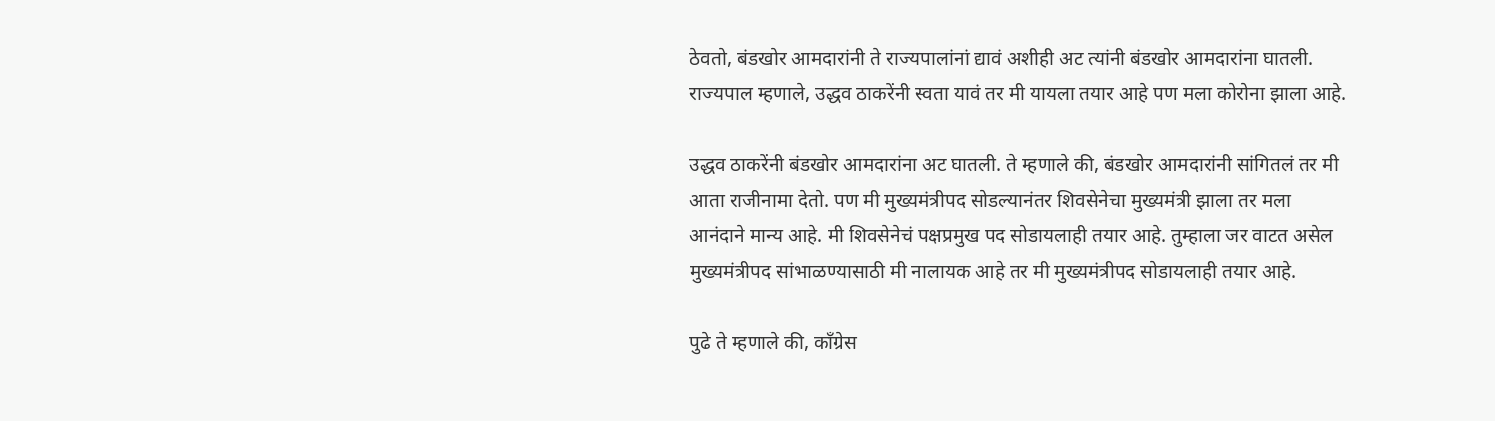ठेवतो, बंडखोर आमदारांनी ते राज्यपालांनां द्यावं अशीही अट त्यांनी बंडखोर आमदारांना घातली. राज्यपाल म्हणाले, उद्धव ठाकरेंनी स्वता यावं तर मी यायला तयार आहे पण मला कोरोना झाला आहे.

उद्धव ठाकरेंनी बंडखोर आमदारांना अट घातली. ते म्हणाले की, बंडखोर आमदारांनी सांगितलं तर मी आता राजीनामा देतो. पण मी मुख्यमंत्रीपद सोडल्यानंतर शिवसेनेचा मुख्यमंत्री झाला तर मला आनंदाने मान्य आहे. मी शिवसेनेचं पक्षप्रमुख पद सोडायलाही तयार आहे. तुम्हाला जर वाटत असेल मुख्यमंत्रीपद सांभाळण्यासाठी मी नालायक आहे तर मी मुख्यमंत्रीपद सोडायलाही तयार आहे.

पुढे ते म्हणाले की, काँग्रेस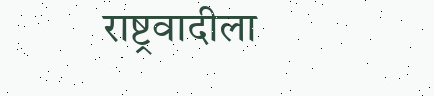राष्ट्रवादीला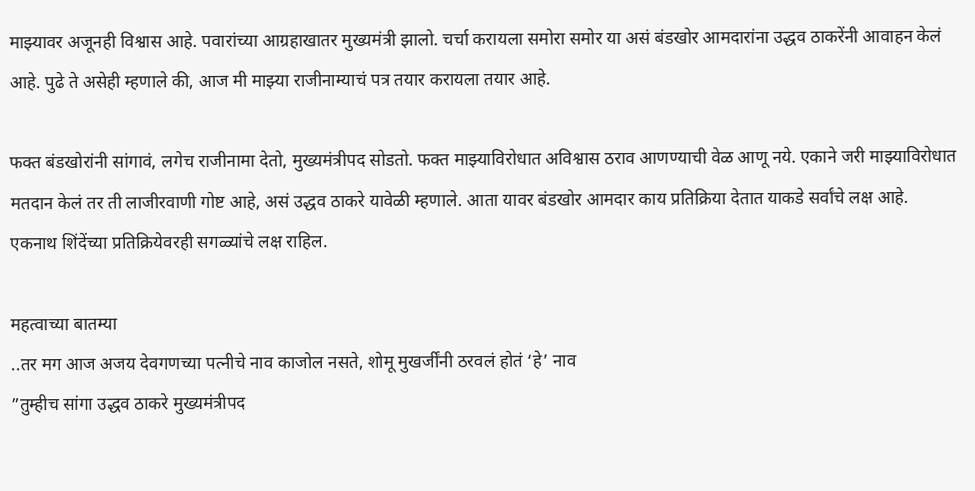माझ्यावर अजूनही विश्वास आहे. पवारांच्या आग्रहाखातर मुख्यमंत्री झालो. चर्चा करायला समोरा समोर या असं बंडखोर आमदारांना उद्धव ठाकरेंनी आवाहन केलं आहे. पुढे ते असेही म्हणाले की, आज मी माझ्या राजीनाम्याचं पत्र तयार करायला तयार आहे.

फक्त बंडखोरांनी सांगावं, लगेच राजीनामा देतो, मुख्यमंत्रीपद सोडतो. फक्त माझ्याविरोधात अविश्वास ठराव आणण्याची वेळ आणू नये. एकाने जरी माझ्याविरोधात मतदान केलं तर ती लाजीरवाणी गोष्ट आहे, असं उद्धव ठाकरे यावेळी म्हणाले. आता यावर बंडखोर आमदार काय प्रतिक्रिया देतात याकडे सर्वांचे लक्ष आहे. एकनाथ शिंदेंच्या प्रतिक्रियेवरही सगळ्यांचे लक्ष राहिल.

महत्वाच्या बातम्या
..तर मग आज अजय देवगणच्या पत्नीचे नाव काजोल नसते, शोमू मुखर्जींनी ठरवलं होतं ‘हे’ नाव
”तुम्हीच सांगा उद्धव ठाकरे मुख्यमंत्रीपद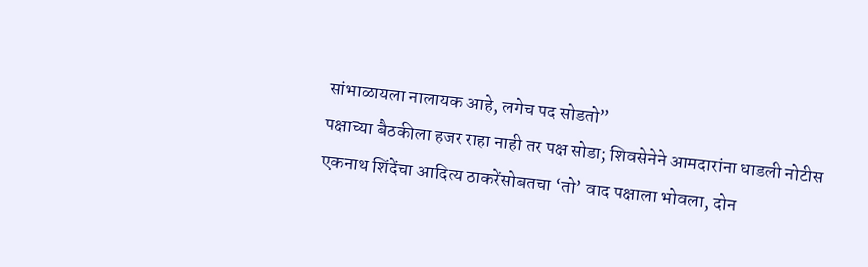सांभाळायला नालायक आहे, लगेच पद सोडतो”
पक्षाच्या बैठकीला हजर राहा नाही तर पक्ष सोडा; शिवसेनेने आमदारांना धाडली नोटीस
एकनाथ शिंदेंचा आदित्य ठाकरेंसोबतचा ‘तो’ वाद पक्षाला भोवला, दोन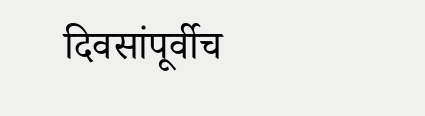दिवसांपूर्वीच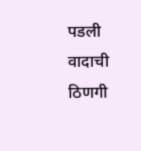पडली वादाची ठिणगी